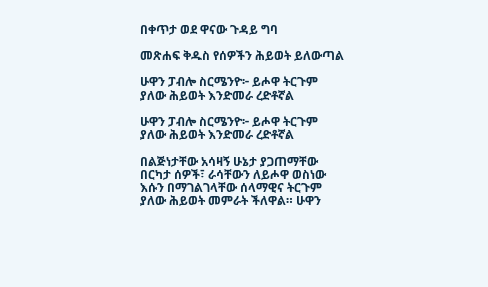በቀጥታ ወደ ዋናው ጉዳይ ግባ

መጽሐፍ ቅዱስ የሰዎችን ሕይወት ይለውጣል

ሁዋን ፓብሎ ስርሜንዮ፦ ይሖዋ ትርጉም ያለው ሕይወት እንድመራ ረድቶኛል

ሁዋን ፓብሎ ስርሜንዮ፦ ይሖዋ ትርጉም ያለው ሕይወት እንድመራ ረድቶኛል

በልጅነታቸው አሳዛኝ ሁኔታ ያጋጠማቸው በርካታ ሰዎች፣ ራሳቸውን ለይሖዋ ወስነው እሱን በማገልገላቸው ሰላማዊና ትርጉም ያለው ሕይወት መምራት ችለዋል። ሁዋን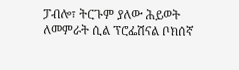ፓብሎ፣ ትርጉም ያለው ሕይወት ለመምራት ሲል ፕሮፌሽናል ቦክሰኛ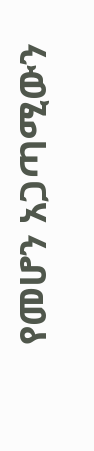የመሆን አጋጣሚውን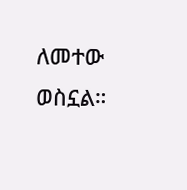ለመተው ወስኗል።